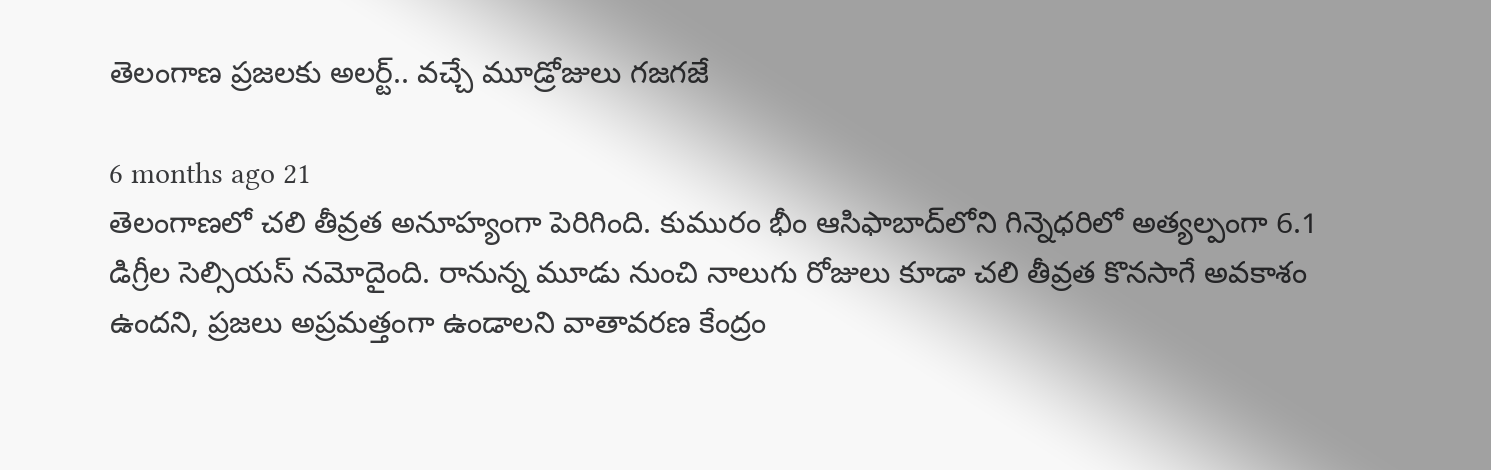తెలంగాణ ప్రజలకు అలర్ట్.. వచ్చే మూడ్రోజులు గజగజే

6 months ago 21
తెలంగాణలో చలి తీవ్రత అనూహ్యంగా పెరిగింది. కుమురం భీం ఆసిఫాబాద్‌లోని గిన్నెధరిలో అత్యల్పంగా 6.1 డిగ్రీల సెల్సియస్ నమోదైంది. రానున్న మూడు నుంచి నాలుగు రోజులు కూడా చలి తీవ్రత కొనసాగే అవకాశం ఉందని, ప్రజలు అప్రమత్తంగా ఉండాలని వాతావరణ కేంద్రం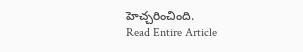హెచ్చరించింది.
Read Entire Article